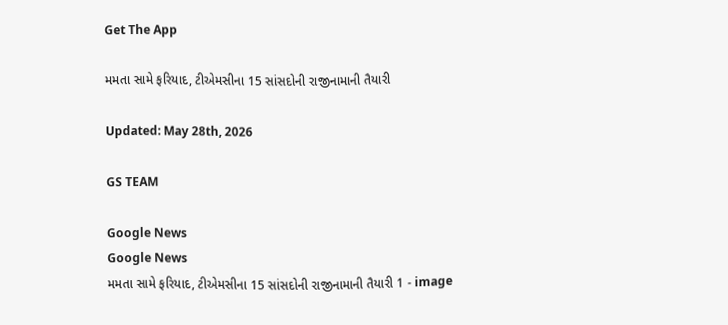Get The App

મમતા સામે ફરિયાદ, ટીએમસીના 15 સાંસદોની રાજીનામાની તૈયારી

Updated: May 28th, 2026

GS TEAM

Google News
Google News
મમતા સામે ફરિયાદ, ટીએમસીના 15 સાંસદોની રાજીનામાની તૈયારી 1 - image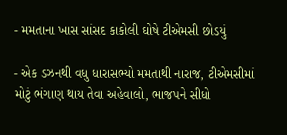- મમતાના ખાસ સાંસદ કાકોલી ઘોષે ટીએમસી છોડયું

- એક ડઝનથી વધુ ધારાસભ્યો મમતાથી નારાજ, ટીએમસીમાં મોટું ભંગાણ થાય તેવા અહેવાલો, ભાજપને સીધો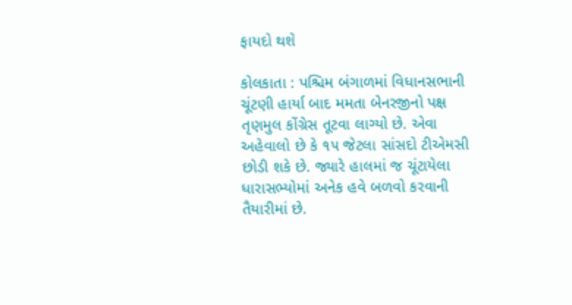ફાયદો થશે

કોલકાતા : પશ્ચિમ બંગાળમાં વિધાનસભાની ચૂંટણી હાર્યા બાદ મમતા બેનરજીનો પક્ષ તૃણમુલ કોંગ્રેસ તૂટવા લાગ્યો છે. એવા અહેવાલો છે કે ૧૫ જેટલા સાંસદો ટીએમસી છોડી શકે છે. જ્યારે હાલમાં જ ચૂંટાયેલા ધારાસભ્યોમાં અનેક હવે બળવો કરવાની તૈયારીમાં છે.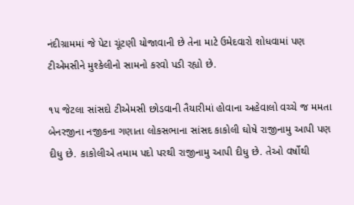નંદીગ્રામમાં જે પેટા ચૂંટણી યોજાવાની છે તેના માટે ઉમેદવારો શોધવામાં પણ ટીએમસીને મુશ્કેલીનો સામનો કરવો પડી રહ્યો છે.

૧૫ જેટલા સાંસદો ટીએમસી છોડવાની તૈયારીમાં હોવાના અહેવાલો વચ્ચે જ મમતા બેનરજીના નજીકના ગણાતા લોકસભાના સાંસદ કાકોલી ઘોષે રાજીનામુ આપી પણ દીધુ છે. કાકોલીએ તમામ પદો પરથી રાજીનામુ આપી દીધુ છે. તેઓ વર્ષોથી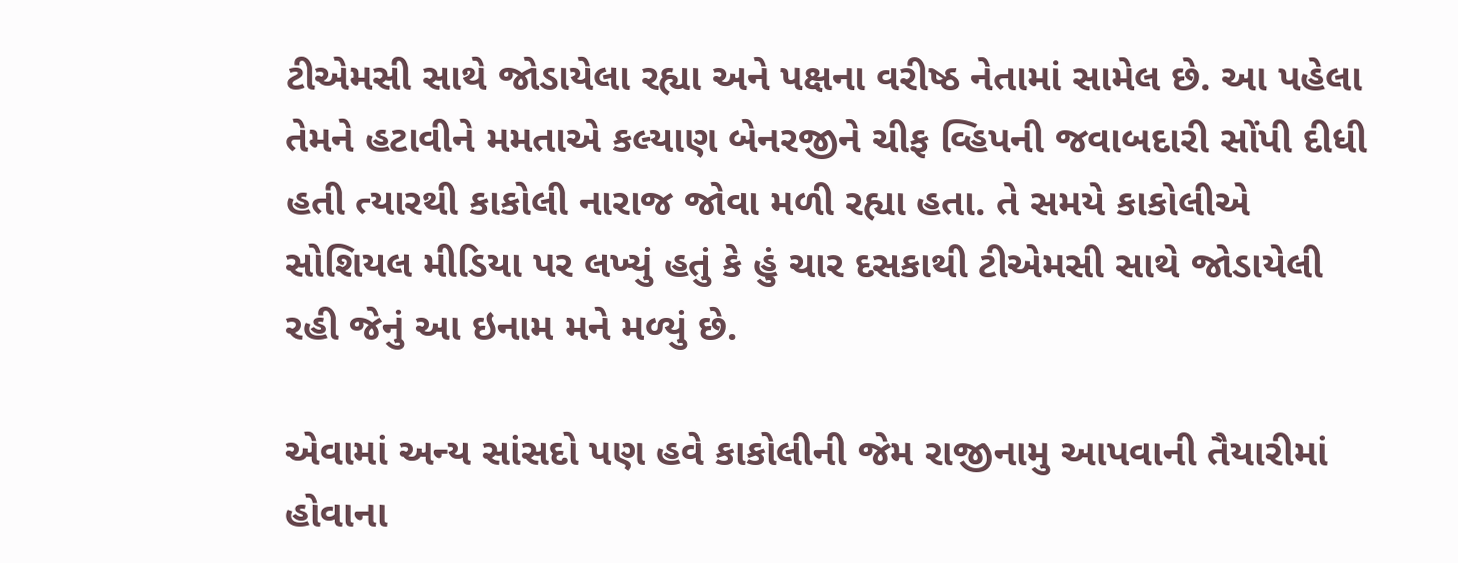ટીએમસી સાથે જોડાયેલા રહ્યા અને પક્ષના વરીષ્ઠ નેતામાં સામેલ છે. આ પહેલા તેમને હટાવીને મમતાએ કલ્યાણ બેનરજીને ચીફ વ્હિપની જવાબદારી સોંપી દીધી હતી ત્યારથી કાકોલી નારાજ જોવા મળી રહ્યા હતા. તે સમયે કાકોલીએ સોશિયલ મીડિયા પર લખ્યું હતું કે હું ચાર દસકાથી ટીએમસી સાથે જોડાયેલી રહી જેનું આ ઇનામ મને મળ્યું છે.

એવામાં અન્ય સાંસદો પણ હવે કાકોલીની જેમ રાજીનામુ આપવાની તૈયારીમાં હોવાના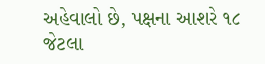અહેવાલો છે, પક્ષના આશરે ૧૮ જેટલા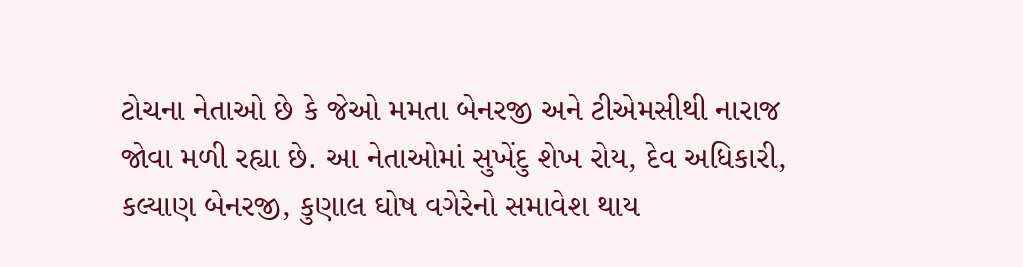ટોચના નેતાઓ છે કે જેઓ મમતા બેનરજી અને ટીએમસીથી નારાજ જોવા મળી રહ્યા છે. આ નેતાઓમાં સુખેંદુ શેખ રોય, દેવ અધિકારી, કલ્યાણ બેનરજી, કુણાલ ઘોષ વગેરેનો સમાવેશ થાય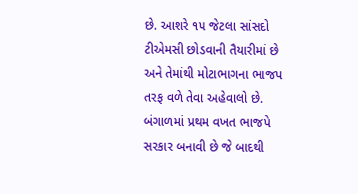છે. આશરે ૧૫ જેટલા સાંસદો ટીએમસી છોડવાની તૈયારીમાં છે અને તેમાંથી મોટાભાગના ભાજપ તરફ વળે તેવા અહેવાલો છે. બંગાળમાં પ્રથમ વખત ભાજપે સરકાર બનાવી છે જે બાદથી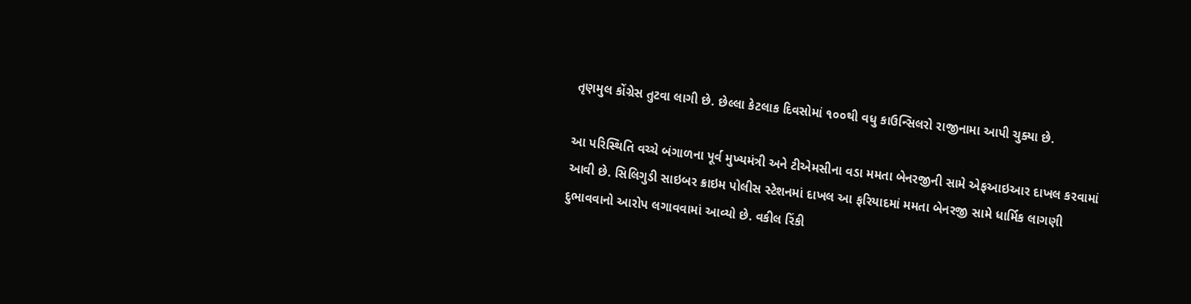તૃણમુલ કોંગ્રેસ તુટવા લાગી છે. છેલ્લા કેટલાક દિવસોમાં ૧૦૦થી વધુ કાઉન્સિલરો રાજીનામા આપી ચુક્યા છે.

આ પરિસ્થિતિ વચ્ચે બંગાળના પૂર્વ મુખ્યમંત્રી અને ટીએમસીના વડા મમતા બેનરજીની સામે એફઆઇઆર દાખલ કરવામાં આવી છે. સિલિગુડી સાઇબર ક્રાઇમ પોલીસ સ્ટેશનમાં દાખલ આ ફરિયાદમાં મમતા બેનરજી સામે ધાર્મિક લાગણી દુભાવવાનો આરોપ લગાવવામાં આવ્યો છે. વકીલ રિંકી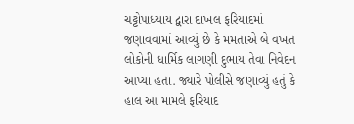ચટ્ટોપાધ્યાય દ્વારા દાખલ ફરિયાદમાં જણાવવામાં આવ્યું છે કે મમતાએ બે વખત લોકોની ધાર્મિક લાગણી દુભાય તેવા નિવેદન આપ્યા હતા. જ્યારે પોલીસે જણાવ્યું હતું કે હાલ આ મામલે ફરિયાદ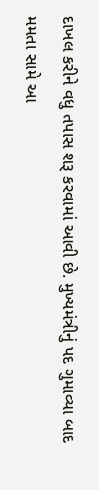દાખલ કરીને વધુ તપાસ શરૂ કરવામાં આવી છે. મુખ્યમંત્રીનું પદ ગુમાવ્યા બાદ મમતા સામે આ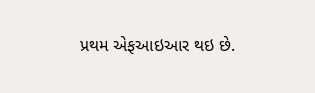પ્રથમ એફઆઇઆર થઇ છે.